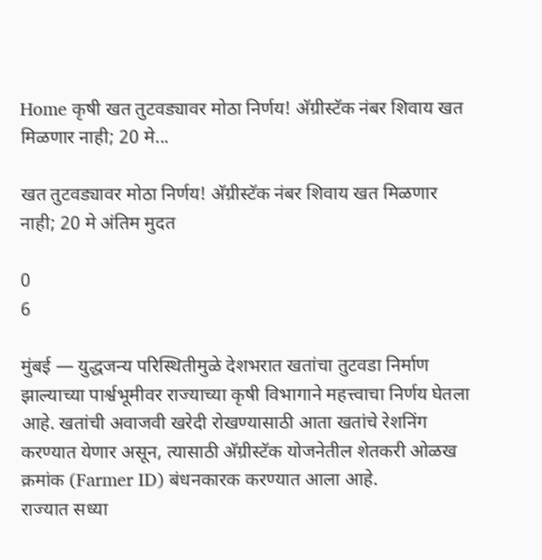Home कृषी खत तुटवड्यावर मोठा निर्णय! अ‍ॅग्रीस्टॅक नंबर शिवाय खत मिळणार नाही; 20 मे...

खत तुटवड्यावर मोठा निर्णय! अ‍ॅग्रीस्टॅक नंबर शिवाय खत मिळणार नाही; 20 मे अंतिम मुदत

0
6

मुंबई — युद्धजन्य परिस्थितीमुळे देशभरात खतांचा तुटवडा निर्माण झाल्याच्या पार्श्वभूमीवर राज्याच्या कृषी विभागाने महत्त्वाचा निर्णय घेतला आहे. खतांची अवाजवी खरेदी रोखण्यासाठी आता खतांचे रेशनिंग करण्यात येणार असून, त्यासाठी अ‍ॅग्रीस्टॅक योजनेतील शेतकरी ओळख क्रमांक (Farmer ID) बंधनकारक करण्यात आला आहे.
राज्यात सध्या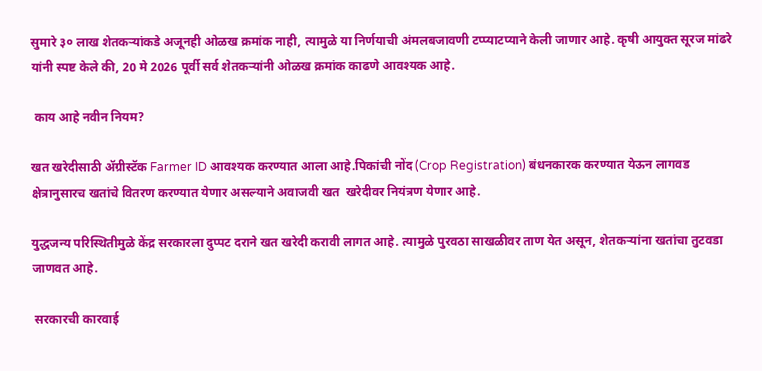सुमारे ३० लाख शेतकऱ्यांकडे अजूनही ओळख क्रमांक नाही, त्यामुळे या निर्णयाची अंमलबजावणी टप्प्याटप्याने केली जाणार आहे. कृषी आयुक्त सूरज मांढरे यांनी स्पष्ट केले की, 20 मे 2026 पूर्वी सर्व शेतकऱ्यांनी ओळख क्रमांक काढणे आवश्यक आहे.

 काय आहे नवीन नियम?

खत खरेदीसाठी अ‍ॅग्रीस्टॅक Farmer ID आवश्यक करण्यात आला आहे.पिकांची नोंद (Crop Registration) बंधनकारक करण्यात येऊन लागवड क्षेत्रानुसारच खतांचे वितरण करण्यात येणार असल्याने अवाजवी खत  खरेदीवर नियंत्रण येणार आहे.

युद्धजन्य परिस्थितीमुळे केंद्र सरकारला दुप्पट दराने खत खरेदी करावी लागत आहे. त्यामुळे पुरवठा साखळीवर ताण येत असून, शेतकऱ्यांना खतांचा तुटवडा जाणवत आहे.

 सरकारची कारवाई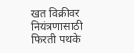खत विक्रीवर नियंत्रणासाठी फिरती पथके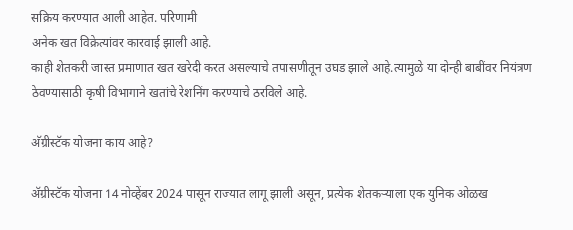सक्रिय करण्यात आली आहेत. परिणामी
अनेक खत विक्रेत्यांवर कारवाई झाली आहे.
काही शेतकरी जास्त प्रमाणात खत खरेदी करत असल्याचे तपासणीतून उघड झाले आहे.त्यामुळे या दोन्ही बाबींवर नियंत्रण ठेवण्यासाठी कृषी विभागाने खतांचे रेशनिंग करण्याचे ठरविले आहे.

अ‍ॅग्रीस्टॅक योजना काय आहे?

अ‍ॅग्रीस्टॅक योजना 14 नोव्हेंबर 2024 पासून राज्यात लागू झाली असून, प्रत्येक शेतकऱ्याला एक युनिक ओळख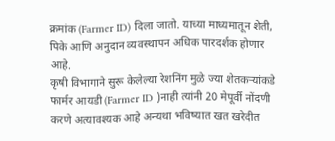क्रमांक (Farmer ID) दिला जातो. याच्या माध्यमातून शेती, पिके आणि अनुदान व्यवस्थापन अधिक पारदर्शक होणार आहे.
कृषी विभागाने सुरू केलेल्या रेशनिंग मुळे ज्या शेतकऱ्यांकडे फार्मर आयडी (Farmer ID )नाही त्यांनी 20 मेपूर्वी नोंदणी करणे अत्यावश्यक आहे अन्यथा भविष्यात खत खरेदीत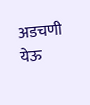अडचणी येऊ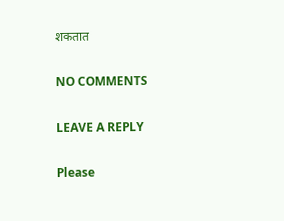शकतात

NO COMMENTS

LEAVE A REPLY

Please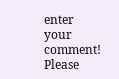enter your comment!
Please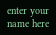enter your name here